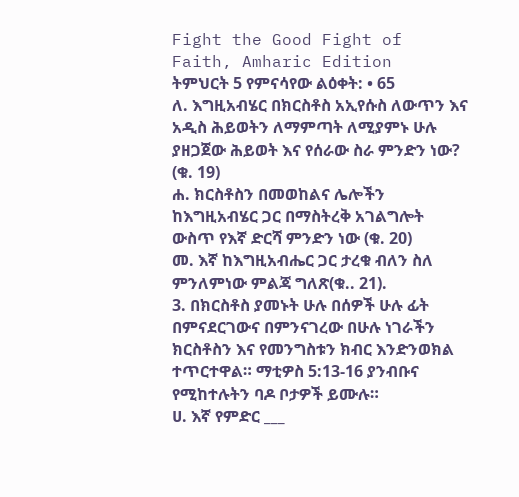Fight the Good Fight of Faith, Amharic Edition
ትምህርት 5 የምናሳየው ልዕቀት: • 65
ለ. እግዚአብሄር በክርስቶስ አኢየሱስ ለውጥን እና አዲስ ሕይወትን ለማምጣት ለሚያምኑ ሁሉ ያዘጋጀው ሕይወት እና የሰራው ስራ ምንድን ነው? (ቁ. 19)
ሐ. ክርስቶስን በመወከልና ሌሎችን ከእግዚአብሄር ጋር በማስትረቅ አገልግሎት ውስጥ የእኛ ድርሻ ምንድን ነው (ቁ. 20)
መ. እኛ ከእግዚአብሔር ጋር ታረቁ ብለን ስለ ምንለምነው ምልጃ ግለጽ(ቁ.. 21).
3. በክርስቶስ ያመኑት ሁሉ በሰዎች ሁሉ ፊት በምናደርገውና በምንናገረው በሁሉ ነገራችን ክርስቶስን እና የመንግስቱን ክብር እንድንወክል ተጥርተዋል። ማቲዎስ 5:13-16 ያንብቡና የሚከተሉትን ባዶ ቦታዎች ይሙሉ።
ሀ. እኛ የምድር ___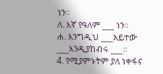ነን።
ለ. እኛ የዓለም ___ ነን።
ሐ. እንግዲህ ___አይተው ___እንዲያከብሩ ___።
4. የሚያምኑትም ያለ ነቀፋና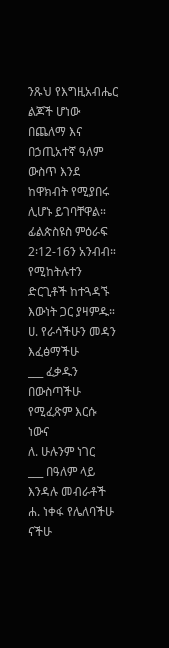ንጹህ የእግዚአብሔር ልጆች ሆነው በጨለማ እና በኃጢአተኛ ዓለም ውስጥ እንደ ከዋክብት የሚያበሩ ሊሆኑ ይገባቸዋል። ፊልጵስዩስ ምዕራፍ 2፡12-16ን አንብብ። የሚከትሉተን ድርጊቶች ከተጓዳኙ እውነት ጋር ያዛምዱ።
ሀ. የራሳችሁን መዳን እፈፅማችሁ
___ ፈቃዱን በውስጣችሁ የሚፈጽም እርሱ ነውና
ለ. ሁሉንም ነገር
___ በዓለም ላይ እንዳሉ መብራቶች
ሐ. ነቀፋ የሌለባችሁ ናችሁ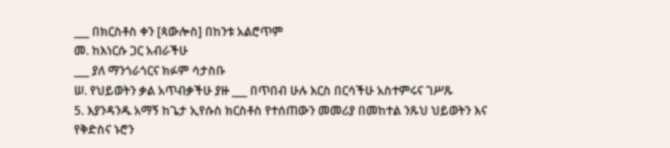___ በክርስቶስ ቀን [ጳውሎስ] በከንቱ አልሮጥም
መ. ከእነርሱ ጋር አብራችሁ
___ ያለ ማንጎራጎርና ክፉም ሳታስቡ
ሠ. የህይወትን ቃል አጥብቃችሁ ያዙ ___ በጥበብ ሁሉ እርስ በርሳችሁ አስተምሩና ገሥጹ
5. እያንዳንዱ አማኝ ከጌታ ኢየሱስ ክርስቶስ የተሰጠውን መመሪያ በመከተል ንጹህ ህይወትን እና የቅድስና ኑሮን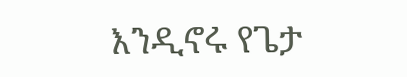እንዲኖሩ የጌታ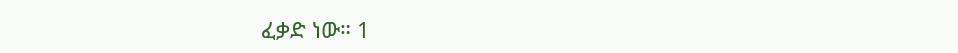ፈቃድ ነው። 1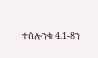ተሰሎንቄ 4.1-8ን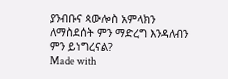ያንብቡና ጳውሎስ አምላክን ለማስደሰት ምን ማድረግ እንዳለብን ምን ይነግረናል?
Made with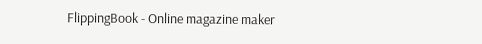FlippingBook - Online magazine maker